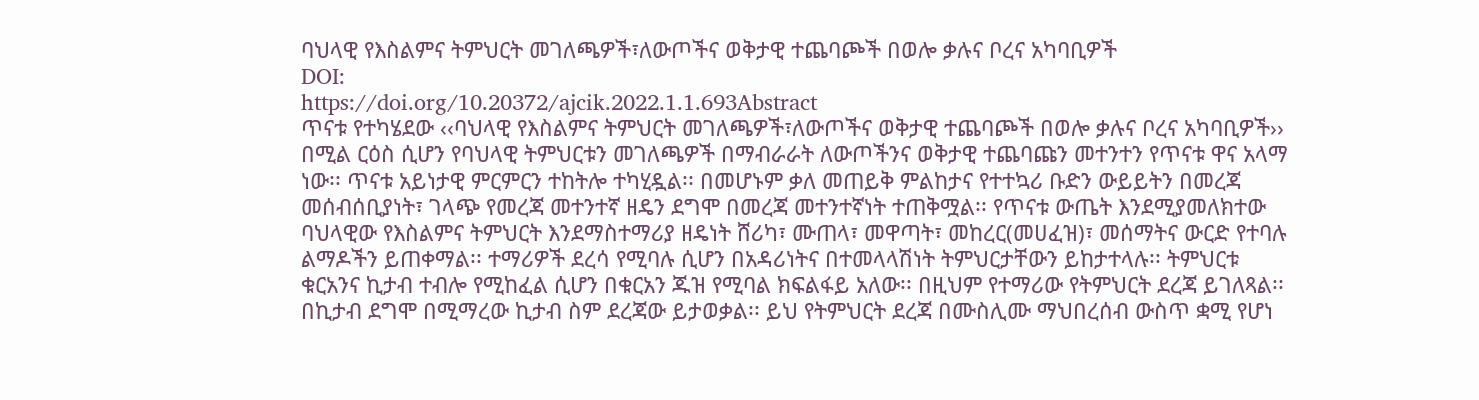ባህላዊ የእስልምና ትምህርት መገለጫዎች፣ለውጦችና ወቅታዊ ተጨባጮች በወሎ ቃሉና ቦረና አካባቢዎች
DOI:
https://doi.org/10.20372/ajcik.2022.1.1.693Abstract
ጥናቱ የተካሄደው ‹‹ባህላዊ የእስልምና ትምህርት መገለጫዎች፣ለውጦችና ወቅታዊ ተጨባጮች በወሎ ቃሉና ቦረና አካባቢዎች›› በሚል ርዕስ ሲሆን የባህላዊ ትምህርቱን መገለጫዎች በማብራራት ለውጦችንና ወቅታዊ ተጨባጩን መተንተን የጥናቱ ዋና አላማ ነው፡፡ ጥናቱ አይነታዊ ምርምርን ተከትሎ ተካሂዷል፡፡ በመሆኑም ቃለ መጠይቅ ምልከታና የተተኳሪ ቡድን ውይይትን በመረጃ መሰብሰቢያነት፣ ገላጭ የመረጃ መተንተኛ ዘዴን ደግሞ በመረጃ መተንተኛነት ተጠቅሟል፡፡ የጥናቱ ውጤት እንደሚያመለክተው ባህላዊው የእስልምና ትምህርት እንደማስተማሪያ ዘዴነት ሸሪካ፣ ሙጠላ፣ መዋጣት፣ መከረር(መሀፈዝ)፣ መሰማትና ውርድ የተባሉ ልማዶችን ይጠቀማል፡፡ ተማሪዎች ደረሳ የሚባሉ ሲሆን በአዳሪነትና በተመላላሽነት ትምህርታቸውን ይከታተላሉ፡፡ ትምህርቱ ቁርአንና ኪታብ ተብሎ የሚከፈል ሲሆን በቁርአን ጁዝ የሚባል ክፍልፋይ አለው፡፡ በዚህም የተማሪው የትምህርት ደረጃ ይገለጻል፡፡ በኪታብ ደግሞ በሚማረው ኪታብ ስም ደረጃው ይታወቃል፡፡ ይህ የትምህርት ደረጃ በሙስሊሙ ማህበረሰብ ውስጥ ቋሚ የሆነ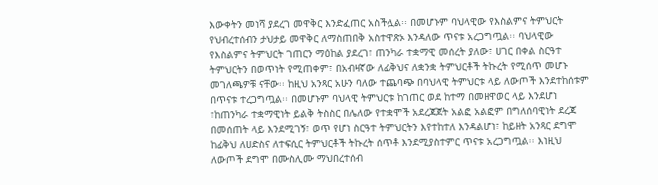እውቀትን መነሻ ያደረገ መዋቅር እንድፈጠር አስችሏል፡፡ በመሆኑም ባህላዊው የእስልምና ትምህርት የህብረተሰብን ታህታይ መዋቅር ለማስጠበቅ አስተዋጽኦ እንዳለው ጥናቱ አረጋግጧል፡፡ ባህላዊው የእስልምና ትምህርት ገጠርን ማዕከል ያደረገ፣ ጠንካራ ተቋማዊ መሰረት ያለው፣ ሀገር በቀል ስርዓተ ትምህርትን በወጥነት የሚጠቀም፣ በአብዛኛው ለፊቅህና ለቋንቋ ትምህርቶች ትኩረት የሚሰጥ መሆኑ መገለጫዎቹ ናቸው፡፡ ከዚህ አንጻር አሁን ባለው ተጨባጭ በባህላዊ ትምህርቱ ላይ ለውጦች እንደተከሰቱም በጥናቱ ተረጋግጧል፡፡ በመሆኑም ባህላዊ ትምህርቱ ከገጠር ወደ ከተማ በመዘዋወር ላይ እንደሆነ ፣ከጠንካራ ተቋማዊነት ይልቅ ትስስር በሌለው የተቋሞች አደረጃጀት አልፎ አልፎም በግለሰባዊነት ደረጃ በመሰጠት ላይ እንደሚገኝ፣ ወጥ የሆነ ስርዓተ ትምህርትን እየተከተለ እንዳልሆነ፣ ከይዘት አንጻር ደግሞ ከፊቅህ ለሀድስና ለተፍሲር ትምህርቶች ትኩረት ሰጥቶ እንደሚያስተምር ጥናቱ አረጋግጧል፡፡ እነዚህ ለውጦች ደግሞ በሙስሊሙ ማህበረተሰብ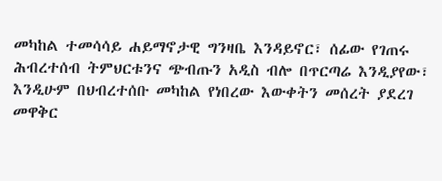መካከል ተመሳሳይ ሐይማኖታዊ ግንዛቤ እንዳይኖር፣ ሰፊው የገጠሩ ሕብረተሰብ ትምህርቱንና ጭብጡን አዲስ ብሎ በጥርጣሬ እንዲያየው፣ እንዲሁም በህብረተሰቡ መካከል የነበረው እውቀትን መሰረት ያደረገ መዋቅር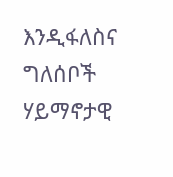እንዲፋለስና ግለሰቦች ሃይማኖታዊ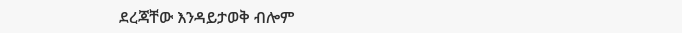ደረጃቸው እንዳይታወቅ ብሎም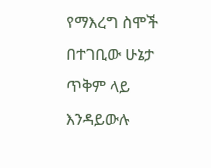የማእረግ ስሞች በተገቢው ሁኔታ ጥቅም ላይ እንዳይውሉ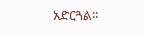አድርጓል፡፡